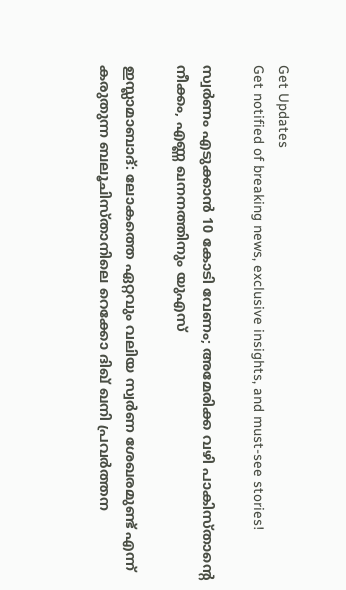Get Updates
Get notified of breaking news, exclusive insights, and must-see stories!

സ്വര്‍ണം എടുക്കാന്‍ 10 കോടി വേണം; അമേരിക്ക വഴി പാകിസ്താന്റെ നീക്കം, എണ്ണ ഖനനത്തിനും യുഎസ്

ഇസ്ലാമാബാദ്: ലോകത്തെ ഏറ്റവും വലിയ സ്വര്‍ണ ശേഖരമുണ്ട് എന്ന് കരുതുന്ന ബലൂചിസ്താനിലെ റെക്കോ ദിഖ് ഖനി പ്രവര്‍ത്തന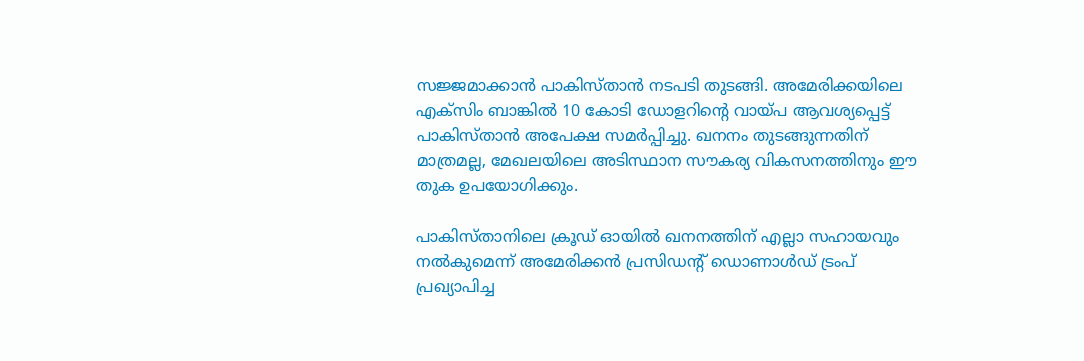സജ്ജമാക്കാന്‍ പാകിസ്താന്‍ നടപടി തുടങ്ങി. അമേരിക്കയിലെ എക്‌സിം ബാങ്കില്‍ 10 കോടി ഡോളറിന്റെ വായ്പ ആവശ്യപ്പെട്ട് പാകിസ്താന്‍ അപേക്ഷ സമര്‍പ്പിച്ചു. ഖനനം തുടങ്ങുന്നതിന് മാത്രമല്ല, മേഖലയിലെ അടിസ്ഥാന സൗകര്യ വികസനത്തിനും ഈ തുക ഉപയോഗിക്കും.

പാകിസ്താനിലെ ക്രൂഡ് ഓയില്‍ ഖനനത്തിന് എല്ലാ സഹായവും നല്‍കുമെന്ന് അമേരിക്കന്‍ പ്രസിഡന്റ് ഡൊണാള്‍ഡ് ട്രംപ് പ്രഖ്യാപിച്ച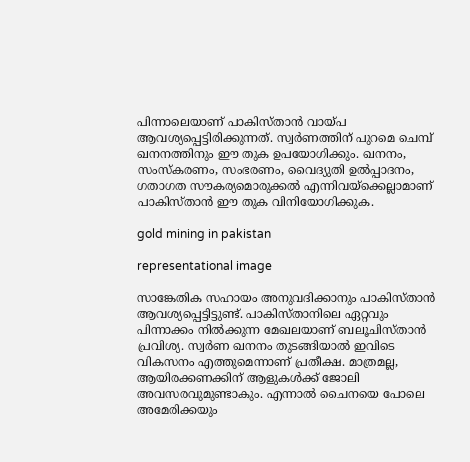പിന്നാലെയാണ് പാകിസ്താന്‍ വായ്പ ആവശ്യപ്പെട്ടിരിക്കുന്നത്. സ്വര്‍ണത്തിന് പുറമെ ചെമ്പ് ഖനനത്തിനും ഈ തുക ഉപയോഗിക്കും. ഖനനം, സംസ്‌കരണം, സംഭരണം, വൈദ്യുതി ഉല്‍പ്പാദനം, ഗതാഗത സൗകര്യമൊരുക്കല്‍ എന്നിവയ്‌ക്കെല്ലാമാണ് പാകിസ്താന്‍ ഈ തുക വിനിയോഗിക്കുക.

gold mining in pakistan

representational image

സാങ്കേതിക സഹായം അനുവദിക്കാനും പാകിസ്താന്‍ ആവശ്യപ്പെട്ടിട്ടുണ്ട്. പാകിസ്താനിലെ ഏറ്റവും പിന്നാക്കം നില്‍ക്കുന്ന മേഖലയാണ് ബലൂചിസ്താന്‍ പ്രവിശ്യ. സ്വര്‍ണ ഖനനം തുടങ്ങിയാല്‍ ഇവിടെ വികസനം എത്തുമെന്നാണ് പ്രതീക്ഷ. മാത്രമല്ല, ആയിരക്കണക്കിന് ആളുകള്‍ക്ക് ജോലി അവസരവുമുണ്ടാകും. എന്നാല്‍ ചൈനയെ പോലെ അമേരിക്കയും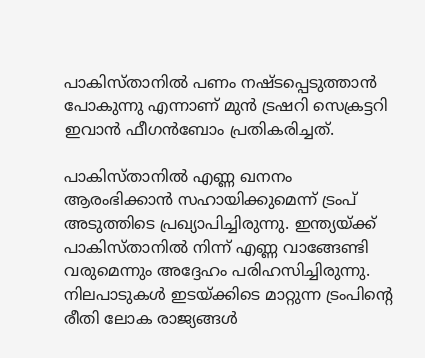പാകിസ്താനില്‍ പണം നഷ്ടപ്പെടുത്താന്‍ പോകുന്നു എന്നാണ് മുന്‍ ട്രഷറി സെക്രട്ടറി ഇവാന്‍ ഫീഗന്‍ബോം പ്രതികരിച്ചത്.

പാകിസ്താനില്‍ എണ്ണ ഖനനം ആരംഭിക്കാന്‍ സഹായിക്കുമെന്ന് ട്രംപ് അടുത്തിടെ പ്രഖ്യാപിച്ചിരുന്നു. ഇന്ത്യയ്ക്ക് പാകിസ്താനില്‍ നിന്ന് എണ്ണ വാങ്ങേണ്ടി വരുമെന്നും അദ്ദേഹം പരിഹസിച്ചിരുന്നു. നിലപാടുകള്‍ ഇടയ്ക്കിടെ മാറ്റുന്ന ട്രംപിന്റെ രീതി ലോക രാജ്യങ്ങള്‍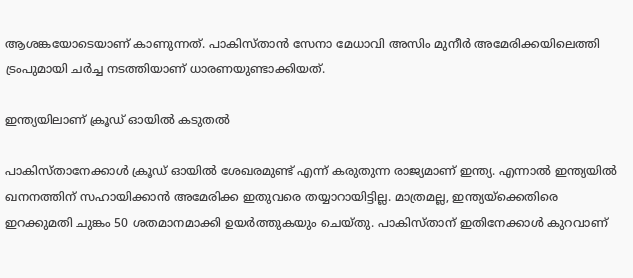ആശങ്കയോടെയാണ് കാണുന്നത്. പാകിസ്താന്‍ സേനാ മേധാവി അസിം മുനീര്‍ അമേരിക്കയിലെത്തി ട്രംപുമായി ചര്‍ച്ച നടത്തിയാണ് ധാരണയുണ്ടാക്കിയത്.

ഇന്ത്യയിലാണ് ക്രൂഡ് ഓയില്‍ കടുതല്‍

പാകിസ്താനേക്കാള്‍ ക്രൂഡ് ഓയില്‍ ശേഖരമുണ്ട് എന്ന് കരുതുന്ന രാജ്യമാണ് ഇന്ത്യ. എന്നാല്‍ ഇന്ത്യയില്‍ ഖനനത്തിന് സഹായിക്കാന്‍ അമേരിക്ക ഇതുവരെ തയ്യാറായിട്ടില്ല. മാത്രമല്ല, ഇന്ത്യയ്‌ക്കെതിരെ ഇറക്കുമതി ചുങ്കം 50 ശതമാനമാക്കി ഉയര്‍ത്തുകയും ചെയ്തു. പാകിസ്താന് ഇതിനേക്കാള്‍ കുറവാണ്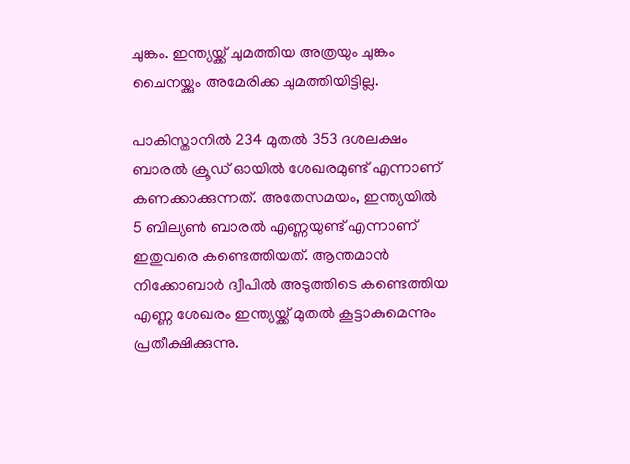ചുങ്കം. ഇന്ത്യയ്ക്ക് ചുമത്തിയ അത്രയും ചുങ്കം ചൈനയ്ക്കും അമേരിക്ക ചുമത്തിയിട്ടില്ല.

പാകിസ്താനില്‍ 234 മുതല്‍ 353 ദശലക്ഷം ബാരല്‍ ക്രൂഡ് ഓയില്‍ ശേഖരമുണ്ട് എന്നാണ് കണക്കാക്കുന്നത്. അതേസമയം, ഇന്ത്യയില്‍ 5 ബില്യണ്‍ ബാരല്‍ എണ്ണയുണ്ട് എന്നാണ് ഇതുവരെ കണ്ടെത്തിയത്. ആന്തമാന്‍ നിക്കോബാര്‍ ദ്വീപില്‍ അടുത്തിടെ കണ്ടെത്തിയ എണ്ണ ശേഖരം ഇന്ത്യയ്ക്ക് മുതല്‍ കൂട്ടാകുമെന്നും പ്രതീക്ഷിക്കുന്നു.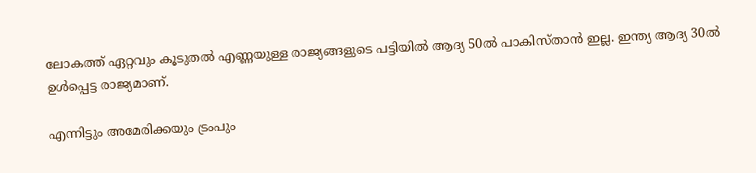ലോകത്ത് ഏറ്റവും കൂടുതല്‍ എണ്ണയുള്ള രാജ്യങ്ങളുടെ പട്ടിയില്‍ ആദ്യ 50ല്‍ പാകിസ്താന്‍ ഇല്ല. ഇന്ത്യ ആദ്യ 30ല്‍ ഉള്‍പ്പെട്ട രാജ്യമാണ്.

എന്നിട്ടും അമേരിക്കയും ട്രംപും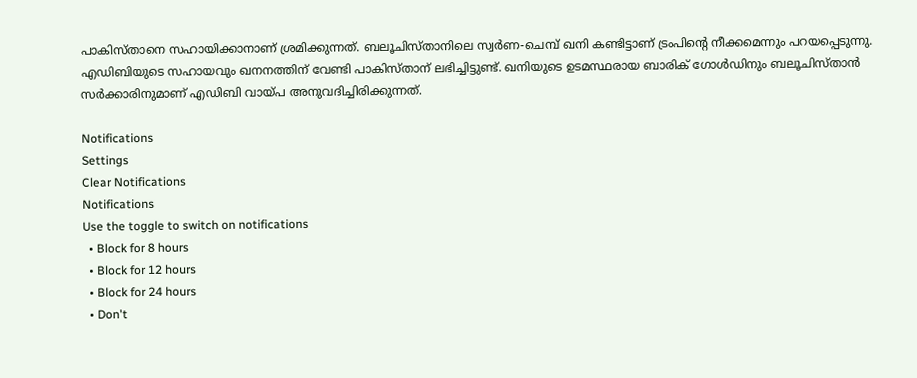പാകിസ്താനെ സഹായിക്കാനാണ് ശ്രമിക്കുന്നത്. ബലൂചിസ്താനിലെ സ്വര്‍ണ-ചെമ്പ് ഖനി കണ്ടിട്ടാണ് ട്രംപിന്റെ നീക്കമെന്നും പറയപ്പെടുന്നു. എഡിബിയുടെ സഹായവും ഖനനത്തിന് വേണ്ടി പാകിസ്താന് ലഭിച്ചിട്ടുണ്ട്. ഖനിയുടെ ഉടമസ്ഥരായ ബാരിക് ഗോള്‍ഡിനും ബലൂചിസ്താന്‍ സര്‍ക്കാരിനുമാണ് എഡിബി വായ്പ അനുവദിച്ചിരിക്കുന്നത്.

Notifications
Settings
Clear Notifications
Notifications
Use the toggle to switch on notifications
  • Block for 8 hours
  • Block for 12 hours
  • Block for 24 hours
  • Don't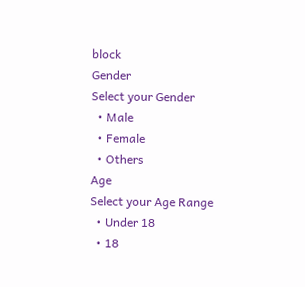block
Gender
Select your Gender
  • Male
  • Female
  • Others
Age
Select your Age Range
  • Under 18
  • 18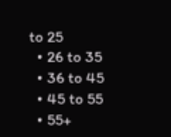to 25
  • 26 to 35
  • 36 to 45
  • 45 to 55
  • 55+